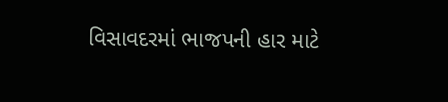વિસાવદરમાં ભાજપની હાર માટે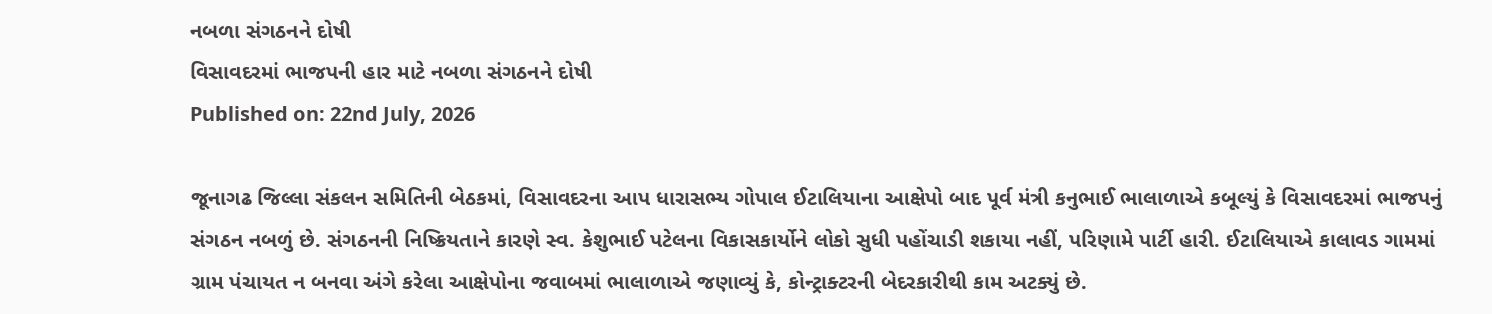નબળા સંગઠનને દોષી
વિસાવદરમાં ભાજપની હાર માટે નબળા સંગઠનને દોષી
Published on: 22nd July, 2026

જૂનાગઢ જિલ્લા સંકલન સમિતિની બેઠકમાં, વિસાવદરના આપ ધારાસભ્ય ગોપાલ ઈટાલિયાના આક્ષેપો બાદ પૂર્વ મંત્રી કનુભાઈ ભાલાળાએ કબૂલ્યું કે વિસાવદરમાં ભાજપનું સંગઠન નબળું છે. સંગઠનની નિષ્ક્રિયતાને કારણે સ્વ. કેશુભાઈ પટેલના વિકાસકાર્યોને લોકો સુધી પહોંચાડી શકાયા નહીં, પરિણામે પાર્ટી હારી. ઈટાલિયાએ કાલાવડ ગામમાં ગ્રામ પંચાયત ન બનવા અંગે કરેલા આક્ષેપોના જવાબમાં ભાલાળાએ જણાવ્યું કે, કોન્ટ્રાક્ટરની બેદરકારીથી કામ અટક્યું છે.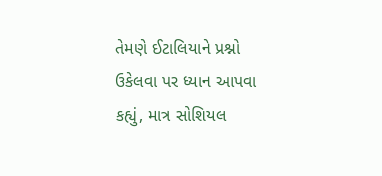તેમણે ઈટાલિયાને પ્રશ્નો ઉકેલવા પર ધ્યાન આપવા કહ્યું, માત્ર સોશિયલ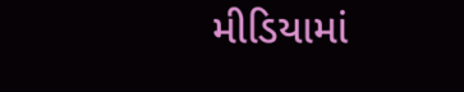મીડિયામાં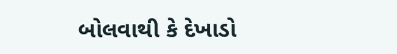બોલવાથી કે દેખાડો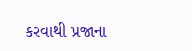કરવાથી પ્રજાના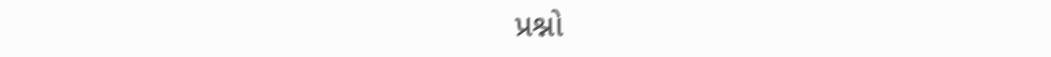પ્રશ્નો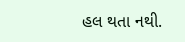હલ થતા નથી.